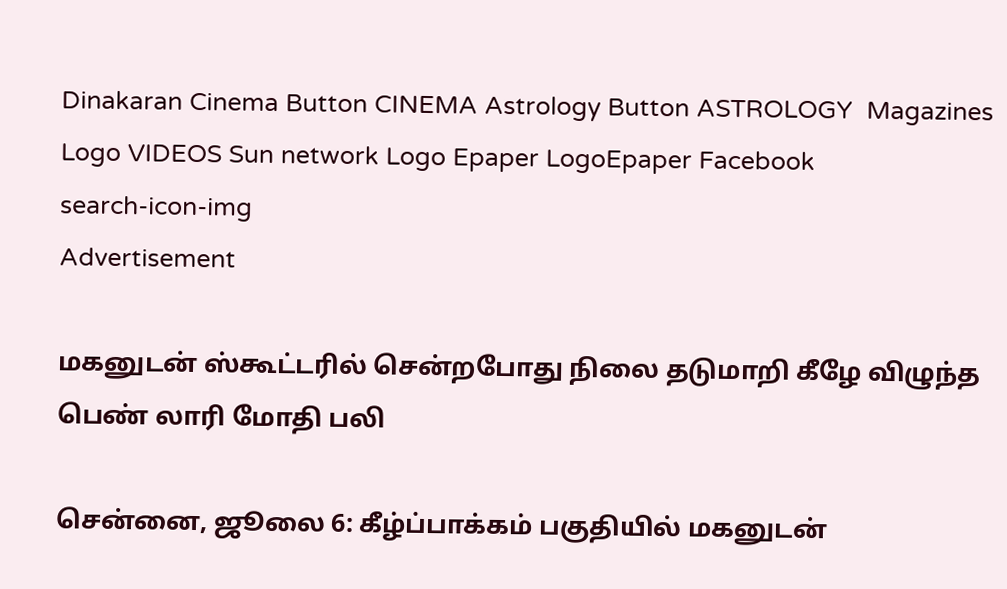Dinakaran Cinema Button CINEMA Astrology Button ASTROLOGY  Magazines Logo VIDEOS Sun network Logo Epaper LogoEpaper Facebook
search-icon-img
Advertisement

மகனுடன் ஸ்கூட்டரில் சென்றபோது நிலை தடுமாறி கீழே விழுந்த பெண் லாரி மோதி பலி

சென்னை, ஜூலை 6: கீழ்ப்பாக்கம் பகுதியில் மகனுடன்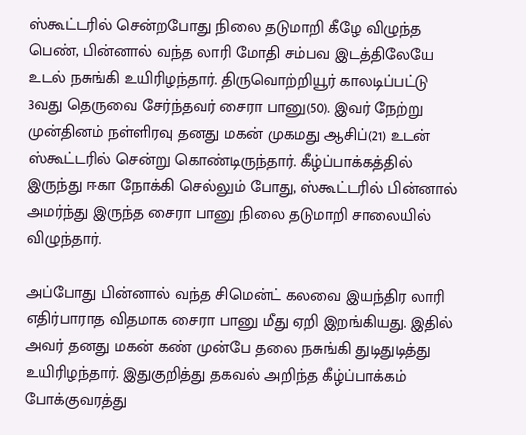ஸ்கூட்டரில் சென்றபோது நிலை தடுமாறி கீழே விழுந்த பெண், பின்னால் வந்த லாரி மோதி சம்பவ இடத்திலேயே உடல் நசுங்கி உயிரிழந்தார். திருவொற்றியூர் காலடிப்பட்டு 3வது தெருவை சேர்ந்தவர் சைரா பானு(50). இவர் நேற்று முன்தினம் நள்ளிரவு தனது மகன் முகமது ஆசிப்(21) உடன் ஸ்கூட்டரில் சென்று கொண்டிருந்தார். கீழ்ப்பாக்கத்தில் இருந்து ஈகா நோக்கி செல்லும் போது, ஸ்கூட்டரில் பின்னால் அமர்ந்து இருந்த சைரா பானு நிலை தடுமாறி சாலையில் விழுந்தார்.

அப்போது பின்னால் வந்த சிமென்ட் கலவை இயந்திர லாரி எதிர்பாராத விதமாக சைரா பானு மீது ஏறி இறங்கியது. இதில் அவர் தனது மகன் கண் முன்பே தலை நசுங்கி துடிதுடித்து உயிரிழந்தார். இதுகுறித்து தகவல் அறிந்த கீழ்ப்பாக்கம் போக்குவரத்து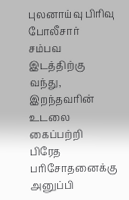புலனாய்வு பிரிவு போலீசார் சம்பவ இடத்திற்கு வந்து, இறந்தவரின் உடலை கைப்பற்றி பிரேத பரிசோதனைக்கு அனுப்பி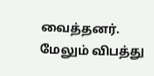வைத்தனர். மேலும் விபத்து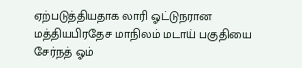ஏற்படுத்தியதாக லாரி ஓட்டுநரான மத்தியபிரதேச மாநிலம் மடாய் பகுதியை சேர்நத் ஓம்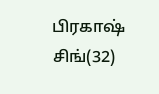பிரகாஷ் சிங்(32)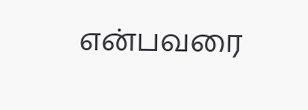என்பவரை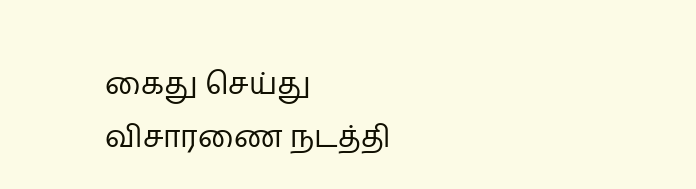கைது செய்து விசாரணை நடத்தி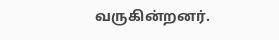வருகின்றனர்.